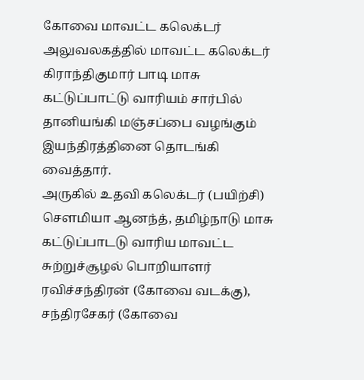கோவை மாவட்ட கலெக்டர் அலுவலகத்தில் மாவட்ட கலெக்டர் கிராந்திகுமார் பாடி மாசு கட்டுப்பாட்டு வாரியம் சார்பில் தானியங்கி மஞ்சப்பை வழங்கும் இயந்திரத்தினை தொடங்கி வைத்தார்.
அருகில் உதவி கலெக்டர் (பயிற்சி) சௌமியா ஆனந்த், தமிழ்நாடு மாசு கட்டுப்பாடடு வாரிய மாவட்ட சுற்றுச்சூழல் பொறியாளர் ரவிச்சந்திரன் (கோவை வடக்கு), சந்திரசேகர் (கோவை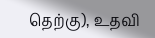தெற்கு), உதவி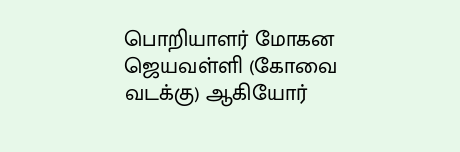பொறியாளர் மோகன ஜெயவள்ளி (கோவை வடக்கு) ஆகியோர்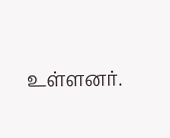உள்ளனர்.